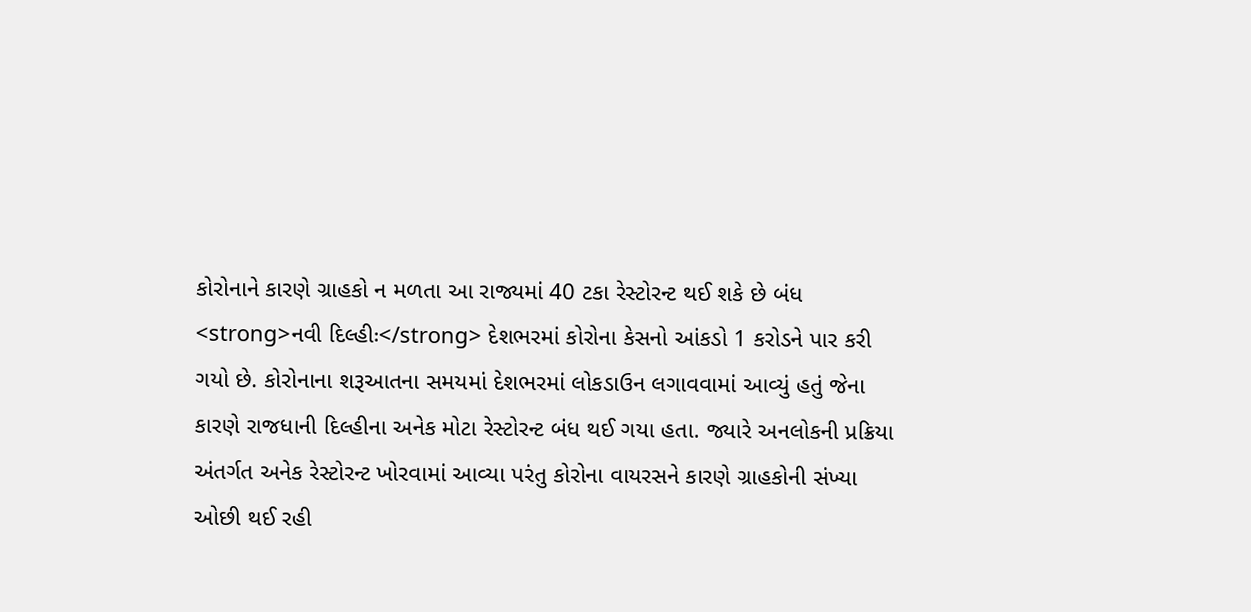કોરોનાને કારણે ગ્રાહકો ન મળતા આ રાજ્યમાં 40 ટકા રેસ્ટોરન્ટ થઈ શકે છે બંધ
<strong>નવી દિલ્હીઃ</strong> દેશભરમાં કોરોના કેસનો આંકડો 1 કરોડને પાર કરી ગયો છે. કોરોનાના શરૂઆતના સમયમાં દેશભરમાં લોકડાઉન લગાવવામાં આવ્યું હતું જેના કારણે રાજધાની દિલ્હીના અનેક મોટા રેસ્ટોરન્ટ બંધ થઈ ગયા હતા. જ્યારે અનલોકની પ્રક્રિયા અંતર્ગત અનેક રેસ્ટોરન્ટ ખોરવામાં આવ્યા પરંતુ કોરોના વાયરસને કારણે ગ્રાહકોની સંખ્યા ઓછી થઈ રહી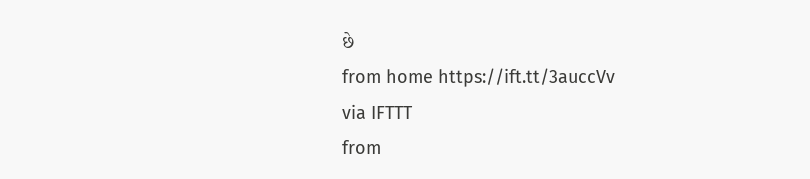છે
from home https://ift.tt/3auccVv
via IFTTT
from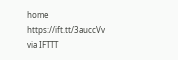home https://ift.tt/3auccVv
via IFTTT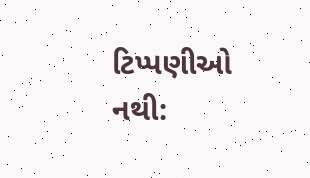ટિપ્પણીઓ નથી: